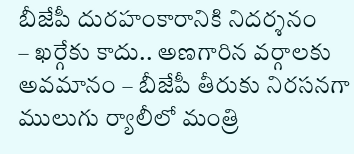బీజేపీ దురహంకారానికి నిదర్శనం
– ఖర్గేకు కాదు.. అణగారిన వర్గాలకు అవమానం – బీజేపీ తీరుకు నిరసనగా ములుగు ర్యాలీలో మంత్రి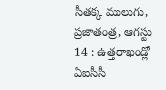సీతక్క ములుగు, ప్రజాతంత్ర, ఆగస్టు 14 : ఉత్తరాఖండ్లో ఏఐసీసీ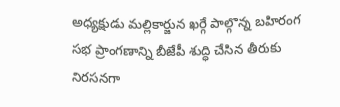అధ్యక్షుడు మల్లికార్జున ఖర్గే పాల్గొన్న బహిరంగ సభ ప్రాంగణాన్ని బీజేపీ శుద్ధి చేసిన తీరుకు నిరసనగా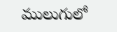ములుగులో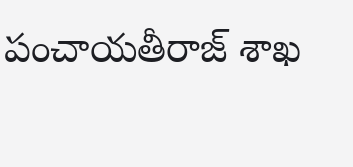పంచాయతీరాజ్ శాఖ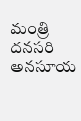మంత్రి దనసరి అనసూయ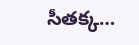సీతక్క…